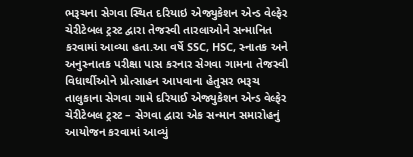ભરૂચના સેગવા સ્થિત દરિયાઇ એજ્યુકેશન એન્ડ વેલ્ફેર ચેરીટેબલ ટ્રસ્ટ દ્વારા તેજસ્વી તારલાઓને સન્માનિત કરવામાં આવ્યા હતા.આ વર્ષે SSC, HSC, સ્નાતક અને અનુસ્નાતક પરીક્ષા પાસ કરનાર સેગવા ગામના તેજસ્વી વિધાર્થીઓને પ્રોત્સાહન આપવાના હેતુસર ભરૂચ તાલુકાના સેગવા ગામે દરિયાઈ એજ્યુકેશન એન્ડ વેલ્ફેર ચેરીટેબલ ટ્રસ્ટ – સેગવા દ્વારા એક સન્માન સમારોહનું આયોજન કરવામાં આવ્યું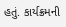હતું. કાર્યક્રમની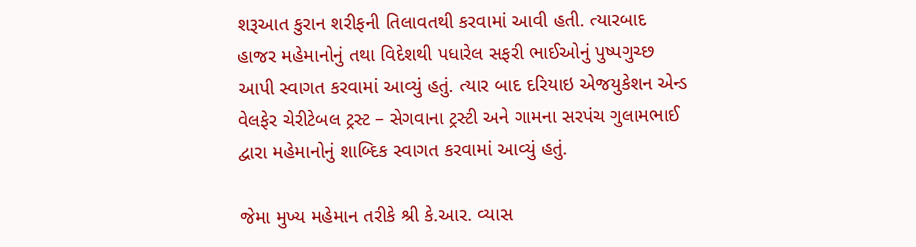શરૂઆત કુરાન શરીફની તિલાવતથી કરવામાં આવી હતી. ત્યારબાદ હાજર મહેમાનોનું તથા વિદેશથી પધારેલ સફરી ભાઈઓનું પુષ્પગુચ્છ આપી સ્વાગત કરવામાં આવ્યું હતું. ત્યાર બાદ દરિયાઇ એજયુકેશન એન્ડ વેલફેર ચેરીટેબલ ટ્રસ્ટ – સેગવાના ટ્રસ્ટી અને ગામના સરપંચ ગુલામભાઈ દ્વારા મહેમાનોનું શાબ્દિક સ્વાગત કરવામાં આવ્યું હતું.

જેમા મુખ્ય મહેમાન તરીકે શ્રી કે.આર. વ્યાસ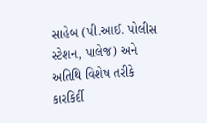સાહેબ (પી.આઈ. પોલીસ સ્ટેશન, પાલેજ) અને અતિથિ વિશેષ તરીકે કારકિર્દી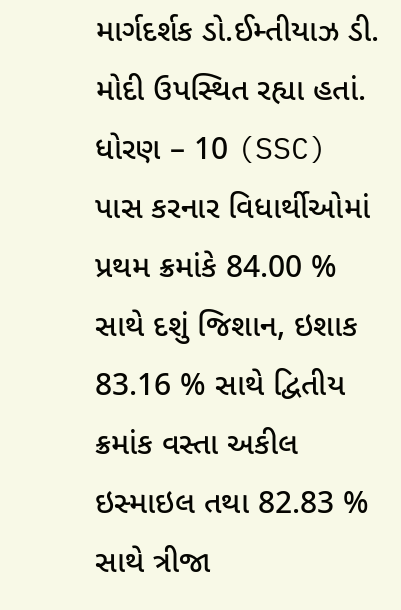માર્ગદર્શક ડો.ઈમ્તીયાઝ ડી. મોદી ઉપસ્થિત રહ્યા હતાં. ધોરણ – 10 (SSC) પાસ કરનાર વિધાર્થીઓમાં પ્રથમ ક્રમાંકે 84.00 % સાથે દશું જિશાન, ઇશાક 83.16 % સાથે દ્વિતીય ક્રમાંક વસ્તા અકીલ ઇસ્માઇલ તથા 82.83 % સાથે ત્રીજા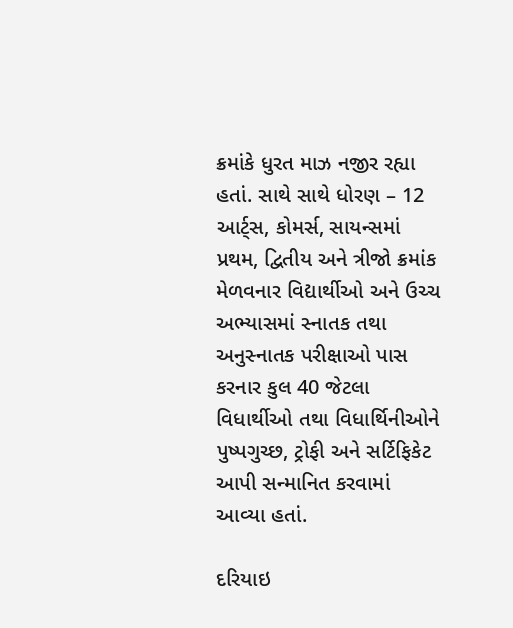ક્રમાંકે ધુરત માઝ નજીર રહ્યા હતાં. સાથે સાથે ધોરણ – 12 આર્ટ્સ, કોમર્સ, સાયન્સમાં પ્રથમ, દ્વિતીય અને ત્રીજો ક્રમાંક મેળવનાર વિદ્યાર્થીઓ અને ઉચ્ચ અભ્યાસમાં સ્નાતક તથા અનુસ્નાતક પરીક્ષાઓ પાસ કરનાર કુલ 40 જેટલા વિધાર્થીઓ તથા વિધાર્થિનીઓને પુષ્પગુચ્છ, ટ્રોફી અને સર્ટિફિકેટ આપી સન્માનિત કરવામાં આવ્યા હતાં.

દરિયાઇ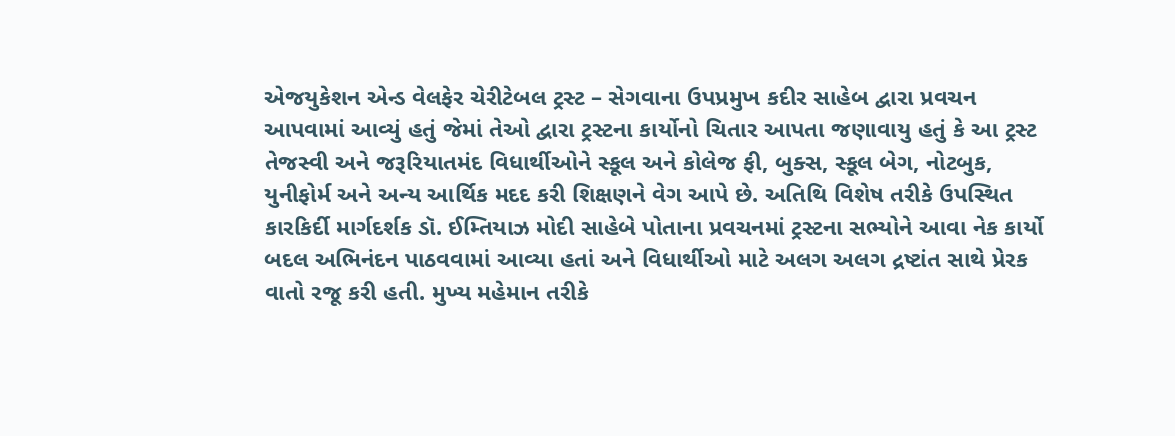એજયુકેશન એન્ડ વેલફેર ચેરીટેબલ ટ્રસ્ટ – સેગવાના ઉપપ્રમુખ કદીર સાહેબ દ્વારા પ્રવચન આપવામાં આવ્યું હતું જેમાં તેઓ દ્વારા ટ્રસ્ટના કાર્યોનો ચિતાર આપતા જણાવાયુ હતું કે આ ટ્રસ્ટ તેજસ્વી અને જરૂરિયાતમંદ વિધાર્થીઓને સ્કૂલ અને કોલેજ ફી, બુક્સ, સ્કૂલ બેગ, નોટબુક, યુનીફોર્મ અને અન્ય આર્થિક મદદ કરી શિક્ષણને વેગ આપે છે. અતિથિ વિશેષ તરીકે ઉપસ્થિત કારકિર્દી માર્ગદર્શક ડૉ. ઈમ્તિયાઝ મોદી સાહેબે પોતાના પ્રવચનમાં ટ્રસ્ટના સભ્યોને આવા નેક કાર્યો બદલ અભિનંદન પાઠવવામાં આવ્યા હતાં અને વિધાર્થીઓ માટે અલગ અલગ દ્રષ્ટાંત સાથે પ્રેરક વાતો રજૂ કરી હતી. મુખ્ય મહેમાન તરીકે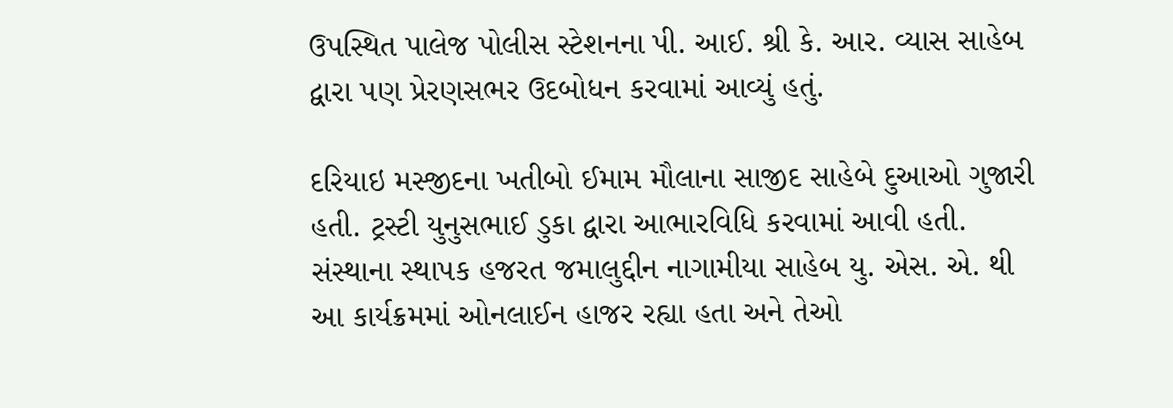ઉપસ્થિત પાલેજ પોલીસ સ્ટેશનના પી. આઈ. શ્રી કે. આર. વ્યાસ સાહેબ દ્વારા પણ પ્રેરણસભર ઉદબોધન કરવામાં આવ્યું હતું.

દરિયાઇ મસ્જીદના ખતીબો ઈમામ મૌલાના સાજીદ સાહેબે દુઆઓ ગુજારી હતી. ટ્રસ્ટી યુનુસભાઈ ડુકા દ્વારા આભારવિધિ કરવામાં આવી હતી. સંસ્થાના સ્થાપક હજરત જમાલુદ્દીન નાગામીયા સાહેબ યુ. એસ. એ. થી આ કાર્યક્રમમાં ઓનલાઈન હાજર રહ્યા હતા અને તેઓ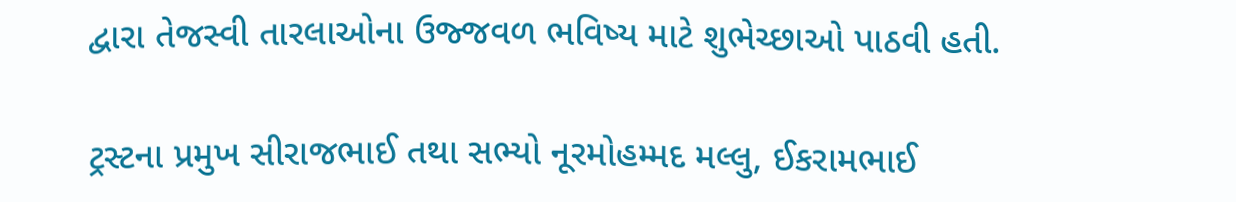દ્વારા તેજસ્વી તારલાઓના ઉજ્જવળ ભવિષ્ય માટે શુભેચ્છાઓ પાઠવી હતી.

ટ્રસ્ટના પ્રમુખ સીરાજભાઈ તથા સભ્યો નૂરમોહમ્મદ મલ્લુ, ઈકરામભાઈ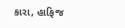કારા, હાફિજ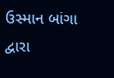ઉસ્માન બાંગા દ્વારા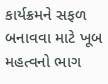કાર્યક્રમને સફળ બનાવવા માટે ખૂબ મહત્વનો ભાગ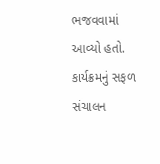ભજવવામાં આવ્યો હતો. કાર્યક્રમનું સફળ સંચાલન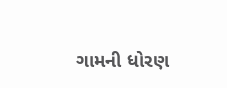ગામની ધોરણ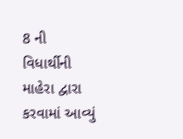8 ની વિધાર્થીની માહેરા દ્વારા કરવામાં આવ્યું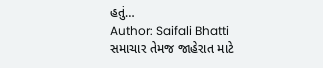હતું…
Author: Saifali Bhatti
સમાચાર તેમજ જાહેરાત માટે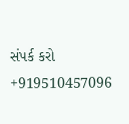સંપર્ક કરો +919510457096